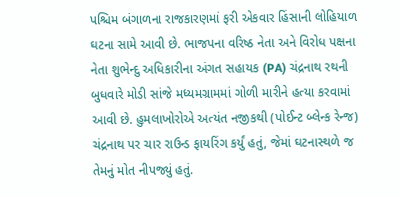પશ્ચિમ બંગાળના રાજકારણમાં ફરી એકવાર હિંસાની લોહિયાળ ઘટના સામે આવી છે. ભાજપના વરિષ્ઠ નેતા અને વિરોધ પક્ષના નેતા શુભેન્દુ અધિકારીના અંગત સહાયક (PA) ચંદ્રનાથ રથની બુધવારે મોડી સાંજે મધ્યમગ્રામમાં ગોળી મારીને હત્યા કરવામાં આવી છે. હુમલાખોરોએ અત્યંત નજીકથી (પોઈન્ટ બ્લેન્ક રેન્જ) ચંદ્રનાથ પર ચાર રાઉન્ડ ફાયરિંગ કર્યું હતું, જેમાં ઘટનાસ્થળે જ તેમનું મોત નીપજ્યું હતું.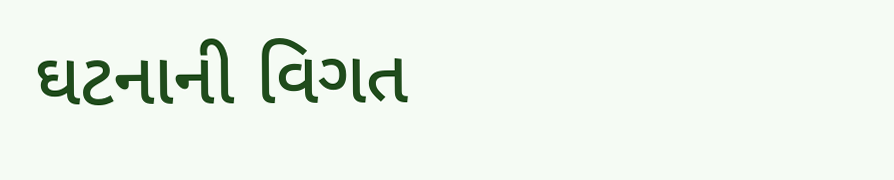ઘટનાની વિગત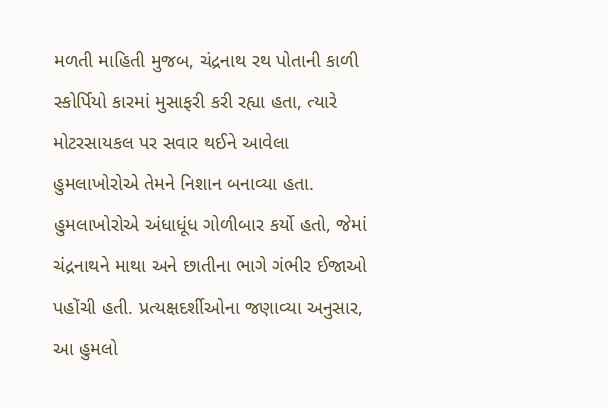મળતી માહિતી મુજબ, ચંદ્રનાથ રથ પોતાની કાળી સ્કોર્પિયો કારમાં મુસાફરી કરી રહ્યા હતા, ત્યારે મોટરસાયકલ પર સવાર થઈને આવેલા હુમલાખોરોએ તેમને નિશાન બનાવ્યા હતા. હુમલાખોરોએ અંધાધૂંધ ગોળીબાર કર્યો હતો, જેમાં ચંદ્રનાથને માથા અને છાતીના ભાગે ગંભીર ઈજાઓ પહોંચી હતી. પ્રત્યક્ષદર્શીઓના જણાવ્યા અનુસાર, આ હુમલો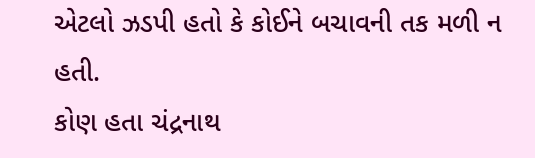એટલો ઝડપી હતો કે કોઈને બચાવની તક મળી ન હતી.
કોણ હતા ચંદ્રનાથ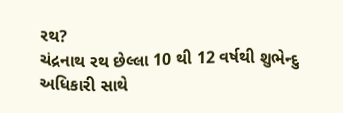રથ?
ચંદ્રનાથ રથ છેલ્લા 10 થી 12 વર્ષથી શુભેન્દુ અધિકારી સાથે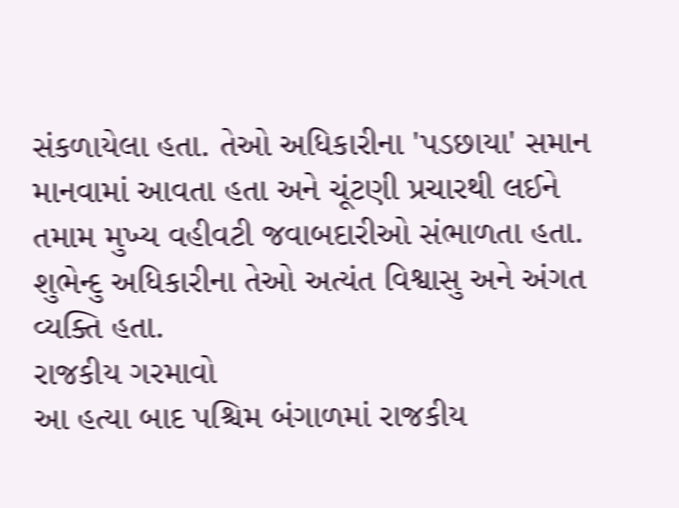સંકળાયેલા હતા. તેઓ અધિકારીના 'પડછાયા' સમાન માનવામાં આવતા હતા અને ચૂંટણી પ્રચારથી લઈને તમામ મુખ્ય વહીવટી જવાબદારીઓ સંભાળતા હતા. શુભેન્દુ અધિકારીના તેઓ અત્યંત વિશ્વાસુ અને અંગત વ્યક્તિ હતા.
રાજકીય ગરમાવો
આ હત્યા બાદ પશ્ચિમ બંગાળમાં રાજકીય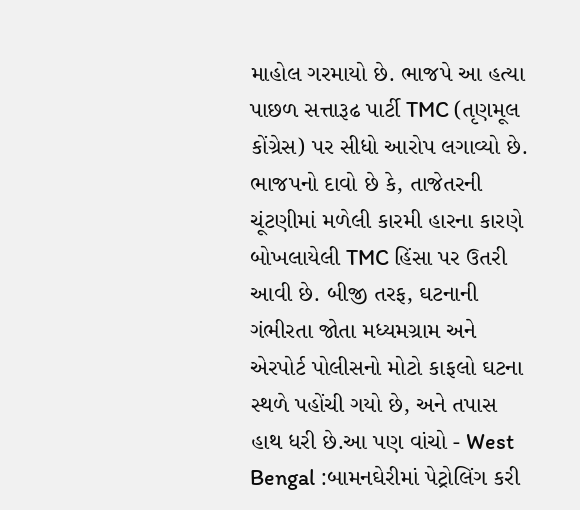માહોલ ગરમાયો છે. ભાજપે આ હત્યા પાછળ સત્તારૂઢ પાર્ટી TMC (તૃણમૂલ કોંગ્રેસ) પર સીધો આરોપ લગાવ્યો છે. ભાજપનો દાવો છે કે, તાજેતરની ચૂંટણીમાં મળેલી કારમી હારના કારણે બોખલાયેલી TMC હિંસા પર ઉતરી આવી છે. બીજી તરફ, ઘટનાની ગંભીરતા જોતા મધ્યમગ્રામ અને એરપોર્ટ પોલીસનો મોટો કાફલો ઘટના સ્થળે પહોંચી ગયો છે, અને તપાસ હાથ ધરી છે.આ પણ વાંચો - West Bengal :બામનઘેરીમાં પેટ્રોલિંગ કરી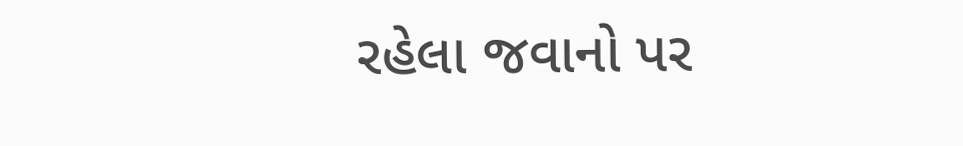રહેલા જવાનો પર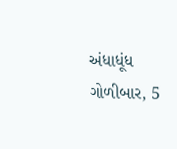અંધાધૂંધ ગોળીબાર, 5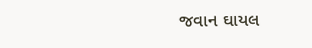જવાન ઘાયલ